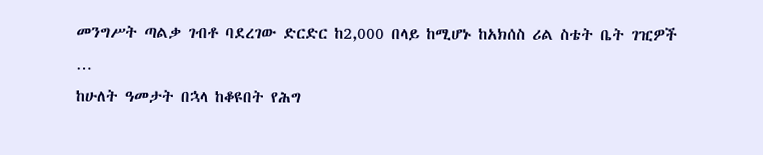መንግሥት ጣልቃ ገብቶ ባደረገው ድርድር ከ2,000 በላይ ከሚሆኑ ከአክሰስ ሪል ስቴት ቤት ገዢዎች
…
ከሁለት ዓመታት በኋላ ከቆዩበት የሕግ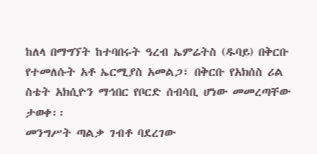ከለላ በማግኘት ከተባበሩት ዓረብ ኤምሬትስ (ዱባይ) በቅርቡ የተመለሱት አቶ ኤርሚያስ አመልጋ፣ በቅርቡ የአክሰስ ሪል ስቴት አክሲዮን ማኅበር የቦርድ ሰብሳቢ ሆነው መመረጣቸው ታወቀ፡፡
መንግሥት ጣልቃ ገብቶ ባደረገው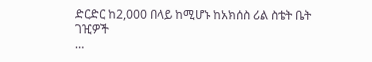ድርድር ከ2,000 በላይ ከሚሆኑ ከአክሰስ ሪል ስቴት ቤት ገዢዎች
…